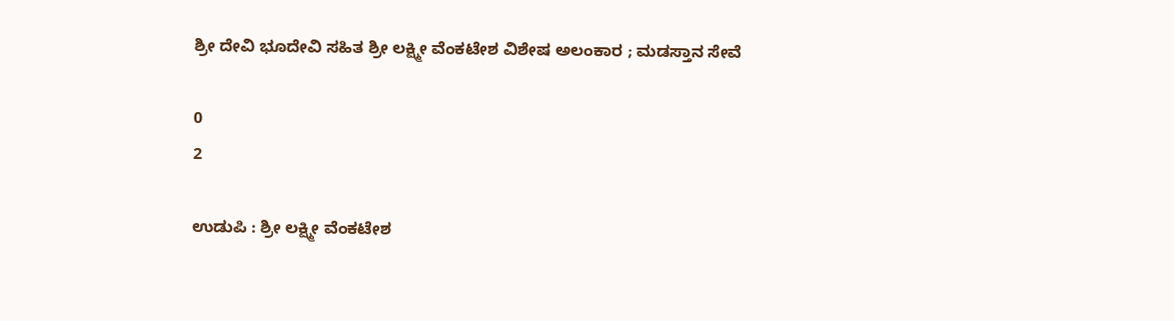ಶ್ರೀ ದೇವಿ ಭೂದೇವಿ ಸಹಿತ ಶ್ರೀ ಲಕ್ಷ್ಮೀ ವೆಂಕಟೇಶ ವಿಶೇಷ ಅಲಂಕಾರ ; ಮಡಸ್ತಾನ ಸೇವೆ

0
2

ಉಡುಪಿ : ಶ್ರೀ ಲಕ್ಷ್ಮೀ ವೆಂಕಟೇಶ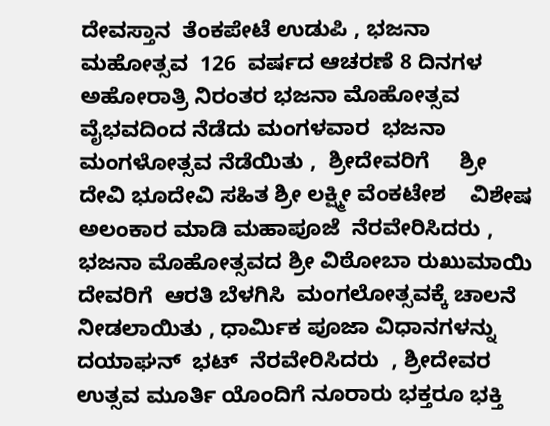ದೇವಸ್ತಾನ  ತೆಂಕಪೇಟೆ ಉಡುಪಿ , ಭಜನಾ  ಮಹೋತ್ಸವ  126  ವರ್ಷದ ಆಚರಣೆ 8 ದಿನಗಳ  ಅಹೋರಾತ್ರಿ ನಿರಂತರ ಭಜನಾ ಮೊಹೋತ್ಸವ ವೈಭವದಿಂದ ನೆಡೆದು ಮಂಗಳವಾರ  ಭಜನಾ  ಮಂಗಳೋತ್ಸವ ನೆಡೆಯಿತು ,  ಶ್ರೀದೇವರಿಗೆ     ಶ್ರೀ ದೇವಿ ಭೂದೇವಿ ಸಹಿತ ಶ್ರೀ ಲಕ್ಷ್ಮೀ ವೆಂಕಟೇಶ    ವಿಶೇಷ ಅಲಂಕಾರ ಮಾಡಿ ಮಹಾಪೂಜೆ  ನೆರವೇರಿಸಿದರು ,  ಭಜನಾ ಮೊಹೋತ್ಸವದ ಶ್ರೀ ವಿಠೋಬಾ ರುಖುಮಾಯಿ ದೇವರಿಗೆ  ಆರತಿ ಬೆಳಗಿಸಿ  ಮಂಗಲೋತ್ಸವಕ್ಕೆ ಚಾಲನೆ ನೀಡಲಾಯಿತು , ಧಾರ್ಮಿಕ ಪೂಜಾ ವಿಧಾನಗಳನ್ನು  ದಯಾಘನ್  ಭಟ್  ನೆರವೇರಿಸಿದರು  , ಶ್ರೀದೇವರ ಉತ್ಸವ ಮೂರ್ತಿ ಯೊಂದಿಗೆ ನೂರಾರು ಭಕ್ತರೂ ಭಕ್ತಿ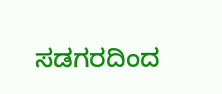ಸಡಗರದಿಂದ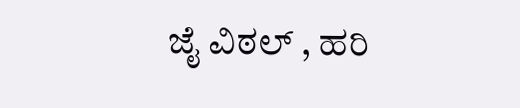ಜೈ ವಿಠಲ್ , ಹರಿ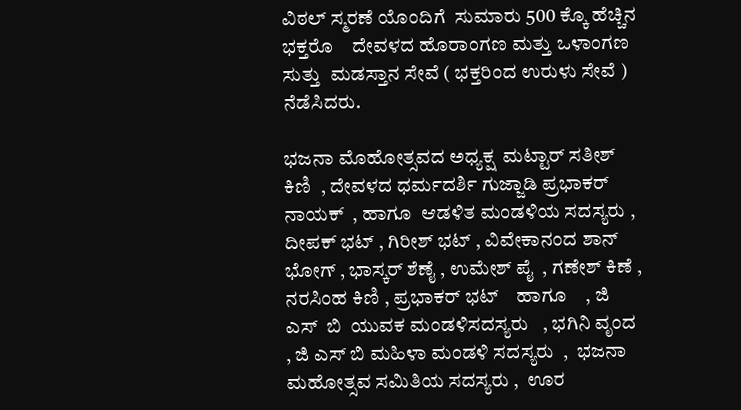ವಿಠಲ್ ಸ್ಮರಣೆ ಯೊಂದಿಗೆ  ಸುಮಾರು 500 ಕ್ಕೊ ಹೆಚ್ಚಿನ ಭಕ್ತರೊ    ದೇವಳದ ಹೊರಾಂಗಣ ಮತ್ತು ಒಳಾಂಗಣ ಸುತ್ತು  ಮಡಸ್ತಾನ ಸೇವೆ ( ಭಕ್ತರಿಂದ ಉರುಳು ಸೇವೆ )  ನೆಡೆಸಿದರು.

ಭಜನಾ ಮೊಹೋತ್ಸವದ ಅಧ್ಯಕ್ಷ  ಮಟ್ಟಾರ್ ಸತೀಶ್ ಕಿಣಿ  , ದೇವಳದ ಧರ್ಮದರ್ಶಿ ಗುಜ್ಜಾಡಿ ಪ್ರಭಾಕರ್ ನಾಯಕ್  , ಹಾಗೂ  ಆಡಳಿತ ಮಂಡಳಿಯ ಸದಸ್ಯರು , ದೀಪಕ್ ಭಟ್ , ಗಿರೀಶ್ ಭಟ್ , ವಿವೇಕಾನಂದ ಶಾನ್ ಭೋಗ್ , ಭಾಸ್ಕರ್ ಶೆಣೈ , ಉಮೇಶ್ ಪೈ  , ಗಣೇಶ್ ಕಿಣೆ , ನರಸಿಂಹ ಕಿಣಿ , ಪ್ರಭಾಕರ್ ಭಟ್    ಹಾಗೂ    , ಜಿ  ಎಸ್  ಬಿ  ಯುವಕ ಮಂಡಳಿಸದಸ್ಯರು   , ಭಗಿನಿ ವೃಂದ  , ಜಿ ಎಸ್ ಬಿ ಮಹಿಳಾ ಮಂಡಳಿ ಸದಸ್ಯರು  ,  ಭಜನಾ ಮಹೋತ್ಸವ ಸಮಿತಿಯ ಸದಸ್ಯರು ,  ಊರ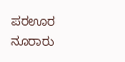ಪರಊರ  ನೂರಾರು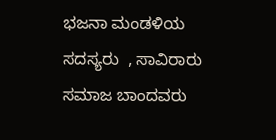ಭಜನಾ ಮಂಡಳಿಯ ಸದಸ್ಯರು  , ಸಾವಿರಾರು ಸಮಾಜ ಬಾಂದವರು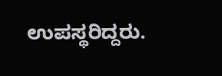ಉಪಸ್ಥರಿದ್ದರು.